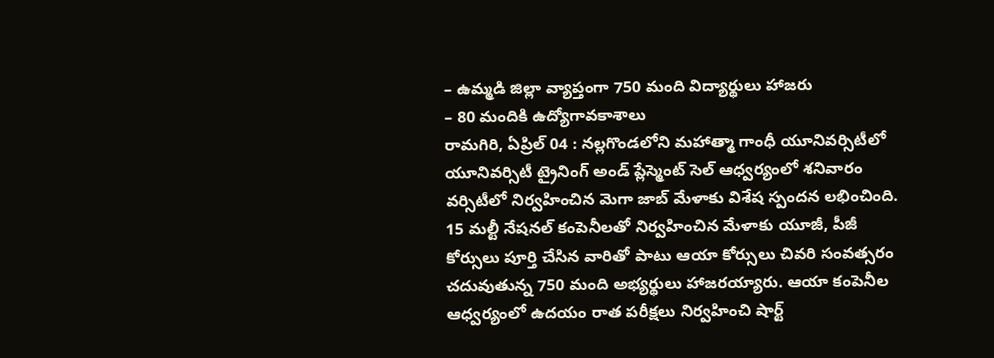– ఉమ్మడి జిల్లా వ్యాప్తంగా 750 మంది విద్యార్థులు హాజరు
– 80 మందికి ఉద్యోగావకాశాలు
రామగిరి, ఏప్రిల్ 04 : నల్లగొండలోని మహాత్మా గాంధీ యూనివర్సిటీలో యూనివర్సిటీ ట్రైనింగ్ అండ్ ప్లేస్మెంట్ సెల్ ఆధ్వర్యంలో శనివారం వర్సిటీలో నిర్వహించిన మెగా జాబ్ మేళాకు విశేష స్పందన లభించింది. 15 మల్టీ నేషనల్ కంపెనీలతో నిర్వహించిన మేళాకు యూజీ, పీజీ కోర్సులు పూర్తి చేసిన వారితో పాటు ఆయా కోర్సులు చివరి సంవత్సరం చదువుతున్న 750 మంది అభ్యర్థులు హాజరయ్యారు. ఆయా కంపెనీల ఆధ్వర్యంలో ఉదయం రాత పరీక్షలు నిర్వహించి షార్ట్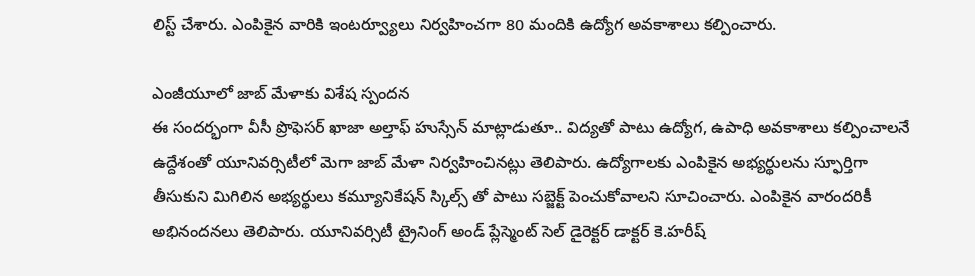లిస్ట్ చేశారు. ఎంపికైన వారికి ఇంటర్వ్యూలు నిర్వహించగా 80 మందికి ఉద్యోగ అవకాశాలు కల్పించారు.

ఎంజీయూలో జాబ్ మేళాకు విశేష స్పందన
ఈ సందర్భంగా వీసీ ప్రొఫెసర్ ఖాజా అల్తాఫ్ హుస్సేన్ మాట్లాడుతూ.. విద్యతో పాటు ఉద్యోగ, ఉపాధి అవకాశాలు కల్పించాలనే ఉద్దేశంతో యూనివర్సిటీలో మెగా జాబ్ మేళా నిర్వహించినట్లు తెలిపారు. ఉద్యోగాలకు ఎంపికైన అభ్యర్థులను స్ఫూర్తిగా తీసుకుని మిగిలిన అభ్యర్థులు కమ్యూనికేషన్ స్కిల్స్ తో పాటు సబ్జెక్ట్ పెంచుకోవాలని సూచించారు. ఎంపికైన వారందరికీ అభినందనలు తెలిపారు. యూనివర్సిటీ ట్రైనింగ్ అండ్ ప్లేస్మెంట్ సెల్ డైరెక్టర్ డాక్టర్ కె.హరీష్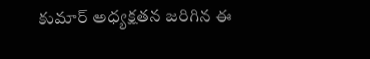కుమార్ అధ్యక్షతన జరిగిన ఈ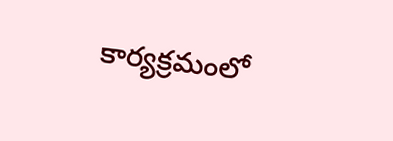కార్యక్రమంలో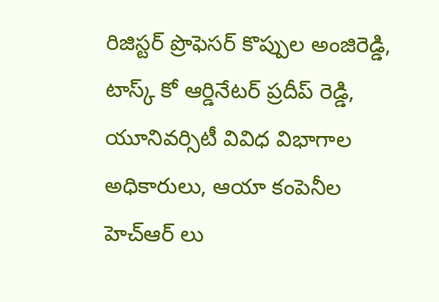రిజిస్టర్ ప్రొఫెసర్ కొప్పుల అంజిరెడ్డి, టాస్క్ కో ఆర్డినేటర్ ప్రదీప్ రెడ్డి, యూనివర్సిటీ వివిధ విభాగాల అధికారులు, ఆయా కంపెనీల హెచ్ఆర్ లు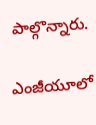పాల్గొన్నారు.

ఎంజీయూలో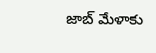జాబ్ మేళాకు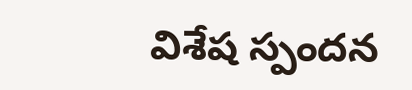విశేష స్పందన